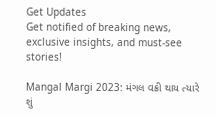Get Updates
Get notified of breaking news, exclusive insights, and must-see stories!

Mangal Margi 2023: મંગલ વક્રી થાય ત્યારે શું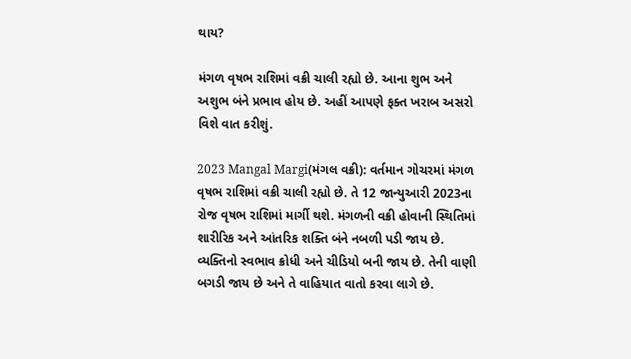થાય?

મંગળ વૃષભ રાશિમાં વક્રી ચાલી રહ્યો છે. આના શુભ અને અશુભ બંને પ્રભાવ હોય છે. અહીં આપણે ફક્ત ખરાબ અસરો વિશે વાત કરીશું.

2023 Mangal Margi(મંગલ વક્રી): વર્તમાન ગોચરમાં મંગળ વૃષભ રાશિમાં વક્રી ચાલી રહ્યો છે. તે 12 જાન્યુઆરી 2023ના રોજ વૃષભ રાશિમાં માર્ગી થશે. મંગળની વક્રી હોવાની સ્થિતિમાં શારીરિક અને આંતરિક શક્તિ બંને નબળી પડી જાય છે. વ્યક્તિનો સ્વભાવ ક્રોધી અને ચીડિયો બની જાય છે. તેની વાણી બગડી જાય છે અને તે વાહિયાત વાતો કરવા લાગે છે.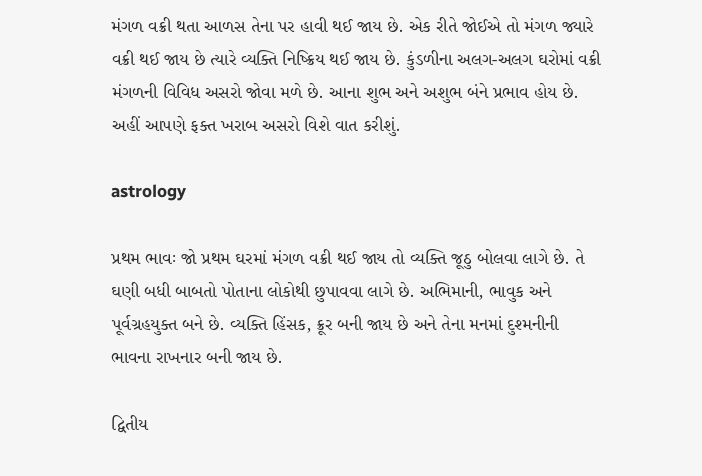મંગળ વક્રી થતા આળસ તેના પર હાવી થઈ જાય છે. એક રીતે જોઈએ તો મંગળ જ્યારે વક્રી થઈ જાય છે ત્યારે વ્યક્તિ નિષ્ક્રિય થઈ જાય છે. કુંડળીના અલગ-અલગ ઘરોમાં વક્રી મંગળની વિવિધ અસરો જોવા મળે છે. આના શુભ અને અશુભ બંને પ્રભાવ હોય છે. અહીં આપણે ફક્ત ખરાબ અસરો વિશે વાત કરીશું.

astrology

પ્રથમ ભાવઃ જો પ્રથમ ઘરમાં મંગળ વક્રી થઈ જાય તો વ્યક્તિ જૂઠુ બોલવા લાગે છે. તે ઘણી બધી બાબતો પોતાના લોકોથી છુપાવવા લાગે છે. અભિમાની, ભાવુક અને પૂર્વગ્રહયુક્ત બને છે. વ્યક્તિ હિંસક, ક્રૂર બની જાય છે અને તેના મનમાં દુશ્મનીની ભાવના રાખનાર બની જાય છે.

દ્વિતીય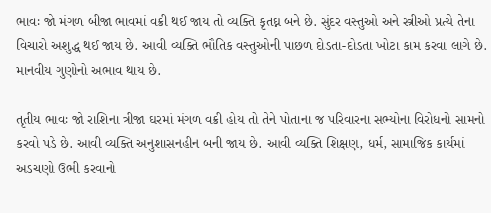ભાવઃ જો મંગળ બીજા ભાવમાં વક્રી થઈ જાય તો વ્યક્તિ કૃતઘ્ન બને છે. સુંદર વસ્તુઓ અને સ્ત્રીઓ પ્રત્યે તેના વિચારો અશુદ્ધ થઈ જાય છે. આવી વ્યક્તિ ભૌતિક વસ્તુઓની પાછળ દોડતા-દોડતા ખોટા કામ કરવા લાગે છે. માનવીય ગુણોનો અભાવ થાય છે.

તૃતીય ભાવઃ જો રાશિના ત્રીજા ઘરમાં મંગળ વક્રી હોય તો તેને પોતાના જ પરિવારના સભ્યોના વિરોધનો સામનો કરવો પડે છે. આવી વ્યક્તિ અનુશાસનહીન બની જાય છે. આવી વ્યક્તિ શિક્ષણ, ધર્મ, સામાજિક કાર્યમાં અડચણો ઉભી કરવાનો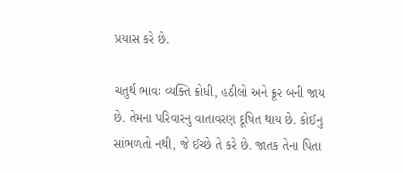પ્રયાસ કરે છે.

ચતુર્થ ભાવઃ વ્યક્તિ ક્રોધી, હઠીલો અને ક્રૂર બની જાય છે. તેમના પરિવારનુ વાતાવરણ દૂષિત થાય છે. કોઈનુ સાંભળતો નથી, જે ઈચ્છે તે કરે છે. જાતક તેના પિતા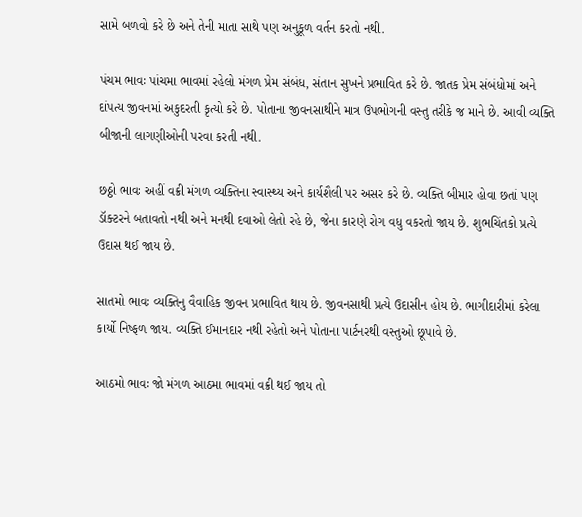સામે બળવો કરે છે અને તેની માતા સાથે પણ અનુકૂળ વર્તન કરતો નથી.

પંચમ ભાવઃ પાંચમા ભાવમાં રહેલો મંગળ પ્રેમ સંબંધ, સંતાન સુખને પ્રભાવિત કરે છે. જાતક પ્રેમ સંબંધોમાં અને દાંપત્ય જીવનમાં અકુદરતી કૃત્યો કરે છે. પોતાના જીવનસાથીને માત્ર ઉપભોગની વસ્તુ તરીકે જ માને છે. આવી વ્યક્તિ બીજાની લાગણીઓની પરવા કરતી નથી.

છઠ્ઠો ભાવઃ અહીં વક્રી મંગળ વ્યક્તિના સ્વાસ્થ્ય અને કાર્યશૈલી પર અસર કરે છે. વ્યક્તિ બીમાર હોવા છતાં પણ ડૉક્ટરને બતાવતો નથી અને મનથી દવાઓ લેતો રહે છે, જેના કારણે રોગ વધુ વકરતો જાય છે. શુભચિંતકો પ્રત્યે ઉદાસ થઈ જાય છે.

સાતમો ભાવઃ વ્યક્તિનુ વૈવાહિક જીવન પ્રભાવિત થાય છે. જીવનસાથી પ્રત્યે ઉદાસીન હોય છે. ભાગીદારીમાં કરેલા કાર્યો નિષ્ફળ જાય. વ્યક્તિ ઈમાનદાર નથી રહેતો અને પોતાના પાર્ટનરથી વસ્તુઓ છૂપાવે છે.

આઠમો ભાવઃ જો મંગળ આઠમા ભાવમાં વક્રી થઈ જાય તો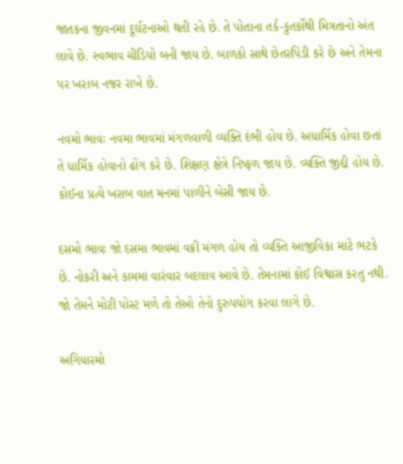જાતકના જીવનમાં દૂર્ઘટનાઓ થતી રહે છે. તે પોતાના તર્ક-કુતર્કોથી મિત્રતાનો અંત લાવે છે. સ્વભાવ ચીડિયો બની જાય છે. બાળકો સાથે છેતરપિંડી કરે છે અને તેમના પર ખરાબ નજર રાખે છે.

નવમો ભાવઃ નવમા ભાવમાં મંગળવાળી વ્યક્તિ દંભી હોય છે. અધાર્મિક હોવા છતાં તે ધાર્મિક હોવાનો ઢોંગ કરે છે. શિક્ષણ ક્ષેત્રે નિષ્ફળ જાય છે. વ્યક્તિ જીદ્દી હોય છે. કોઈના પ્રત્યે ખરાબ વાત મનમાં પાળીને બેસી જાય છે.

દસમો ભાવઃ જો દસમા ભાવમાં વક્રી મંગળ હોય તો વ્યક્તિ આજીવિકા માટે ભટકે છે. નોકરી અને કામમાં વારંવાર બદલાવ આવે છે. તેમનામાં કોઈ વિશ્વાસ કરતુ નથી. જો તેમને મોટી પોસ્ટ મળે તો તેઓ તેનો દુરુપયોગ કરવા લાગે છે.

અગિયારમો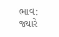ભાવ: જ્યારે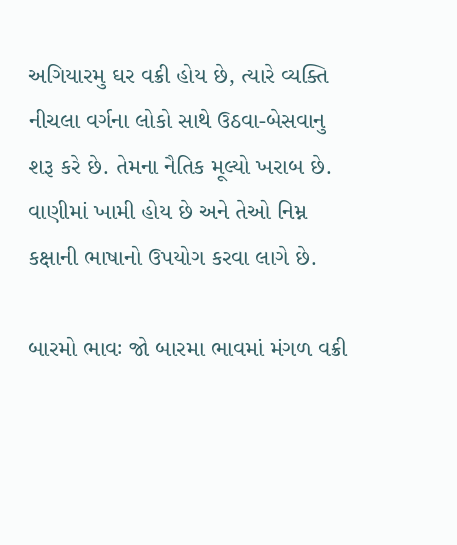અગિયારમુ ઘર વક્રી હોય છે, ત્યારે વ્યક્તિ નીચલા વર્ગના લોકો સાથે ઉઠવા-બેસવાનુ શરૂ કરે છે. તેમના નૈતિક મૂલ્યો ખરાબ છે. વાણીમાં ખામી હોય છે અને તેઓ નિમ્ન કક્ષાની ભાષાનો ઉપયોગ કરવા લાગે છે.

બારમો ભાવઃ જો બારમા ભાવમાં મંગળ વક્રી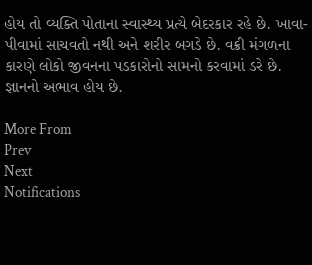હોય તો વ્યક્તિ પોતાના સ્વાસ્થ્ય પ્રત્યે બેદરકાર રહે છે. ખાવા-પીવામાં સાચવતો નથી અને શરીર બગડે છે. વક્રી મંગળના કારણે લોકો જીવનના પડકારોનો સામનો કરવામાં ડરે છે. જ્ઞાનનો અભાવ હોય છે.

More From
Prev
Next
Notifications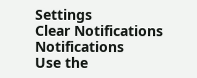Settings
Clear Notifications
Notifications
Use the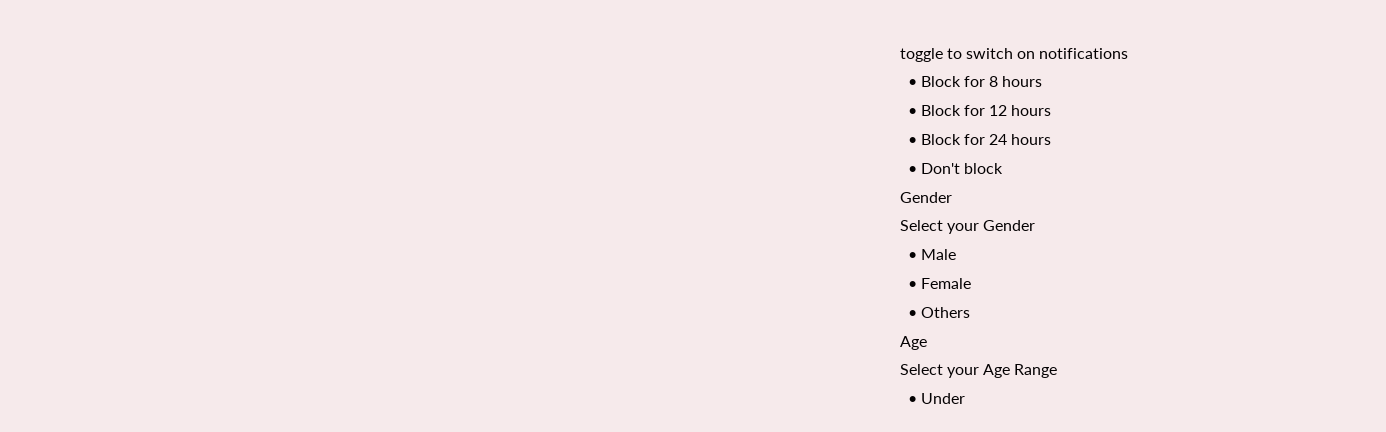toggle to switch on notifications
  • Block for 8 hours
  • Block for 12 hours
  • Block for 24 hours
  • Don't block
Gender
Select your Gender
  • Male
  • Female
  • Others
Age
Select your Age Range
  • Under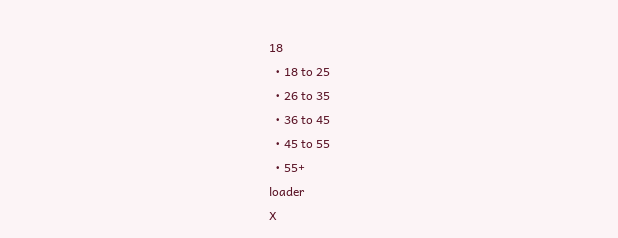18
  • 18 to 25
  • 26 to 35
  • 36 to 45
  • 45 to 55
  • 55+
loader
X